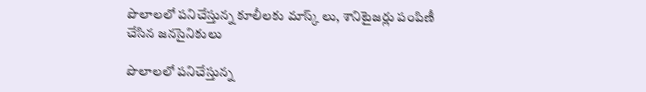పొలాలలో పనిచేస్తున్న కూలీలకు మాస్క్ లు, శానిటైజర్లు పంపిణీ చేసిన జనసైనికులు

పొలాలలో పనిచేస్తున్న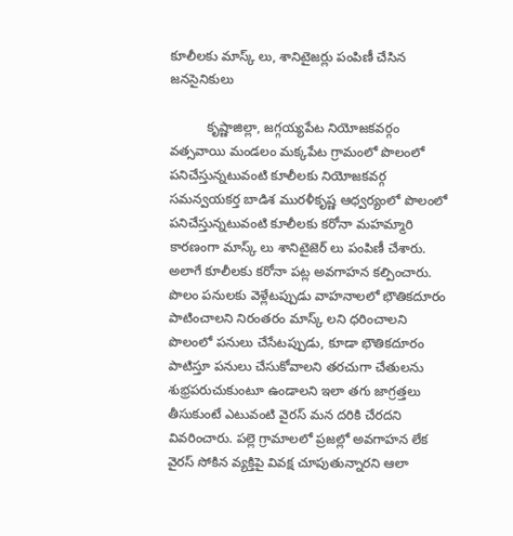కూలీలకు మాస్క్ లు, శానిటైజర్లు పంపిణీ చేసిన జనసైనికులు

          కృష్ణాజిల్లా, జగ్గయ్యపేట నియోజకవర్గం వత్సవాయి మండలం మక్కపేట గ్రామంలో పొలంలో పనిచేస్తున్నటువంటి కూలీలకు నియోజకవర్గ సమన్వయకర్త బాడిశ మురళీకృష్ణ ఆధ్వర్యంలో పొలంలో పనిచేస్తున్నటువంటి కూలీలకు కరోనా మహమ్మారి కారణంగా మాస్క్ లు శానిటైజెర్ లు పంపిణీ చేశారు.  అలాగే కూలీలకు కరోనా పట్ల అవగాహన కల్పించారు. పొలం పనులకు వెళ్లేటప్పుడు వాహనాలలో భౌతికదూరం పాటించాలని నిరంతరం మాస్క్ లని ధరించాలని పొలంలో పనులు చేసేటప్పుడు, కూడా భౌతికదూరం పాటిస్తూ పనులు చేసుకోవాలని తరచుగా చేతులను శుభ్రపరుచుకుంటూ ఉండాలని ఇలా తగు జాగ్రత్తలు తీసుకుంటే ఎటువంటి వైరస్ మన దరికి చేరదని వివరించారు. పల్లె గ్రామాలలో ప్రజల్లో అవగాహన లేక వైరస్ సోకిన వ్యక్తిపై వివక్ష చూపుతున్నారని ఆలా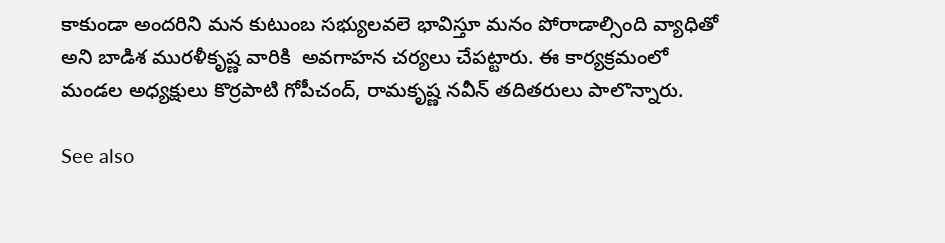కాకుండా అందరిని మన కుటుంబ సభ్యులవలె భావిస్తూ మనం పోరాడాల్సింది వ్యాధితో అని బాడిశ మురళీకృష్ణ వారికి  అవగాహన చర్యలు చేపట్టారు. ఈ కార్యక్రమంలో మండల అధ్యక్షులు కొర్రపాటి గోపీచంద్, రామకృష్ణ నవీన్ తదితరులు పాలొన్నారు.

See also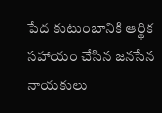పేద కుటుంబానికి ఆర్థిక సహాయం చేసిన జనసేన నాయకులు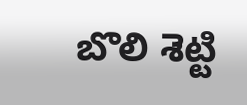బొలి శెట్టి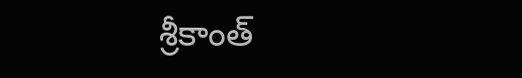శ్రీకాంత్